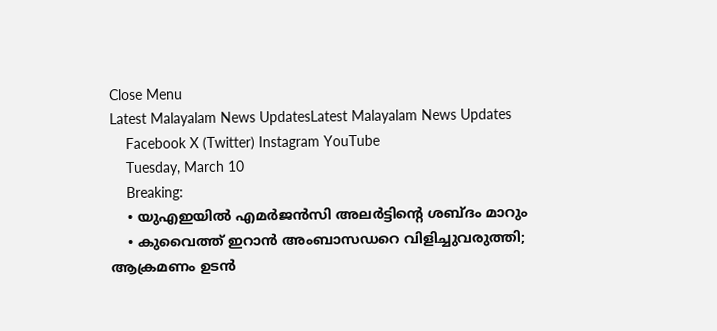Close Menu
Latest Malayalam News UpdatesLatest Malayalam News Updates
    Facebook X (Twitter) Instagram YouTube
    Tuesday, March 10
    Breaking:
    • യുഎഇയിൽ എമർജൻസി അലർട്ടിൻ്റെ ശബ്ദം മാറും
    • കുവൈത്ത് ഇറാന്‍ അംബാസഡറെ വിളിച്ചുവരുത്തി; ആക്രമണം ഉടന്‍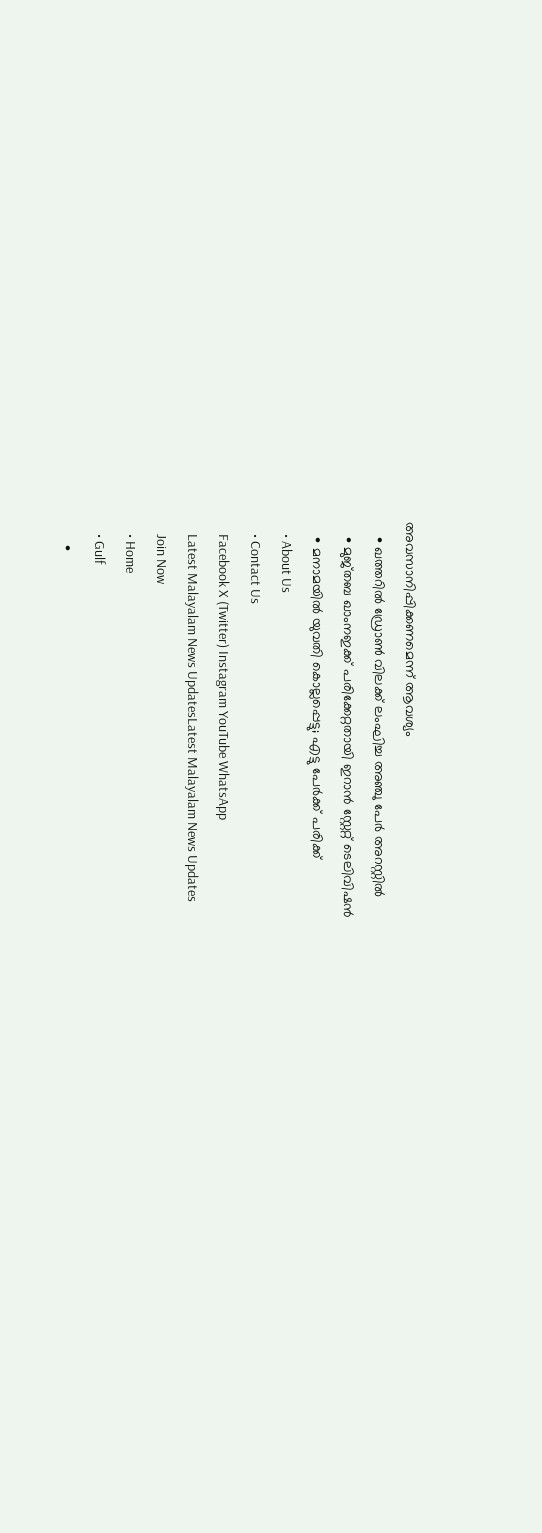അവസാനിപ്പിക്കണമെന്ന് ആവശ്യം
    • ഖത്തറില്‍ ഡ്രോണ്‍ വിലക്ക് ലംഘിച്ച അഞ്ചു പേര്‍ അറസ്റ്റില്‍
    • മുജ്തബ ഖാംനഇക്ക് പരിക്കേറ്റതായി ഇറാന്‍ സ്റ്റേറ്റ് ടെലിവിഷന്‍
    • മനാമയില്‍ യുവതി കൊല്ലപ്പെട്ടു; എട്ടു പേര്‍ക്ക് പരിക്ക്
    • About Us
    • Contact Us
    Facebook X (Twitter) Instagram YouTube WhatsApp
    Latest Malayalam News UpdatesLatest Malayalam News Updates
    Join Now
    • Home
    • Gulf
      •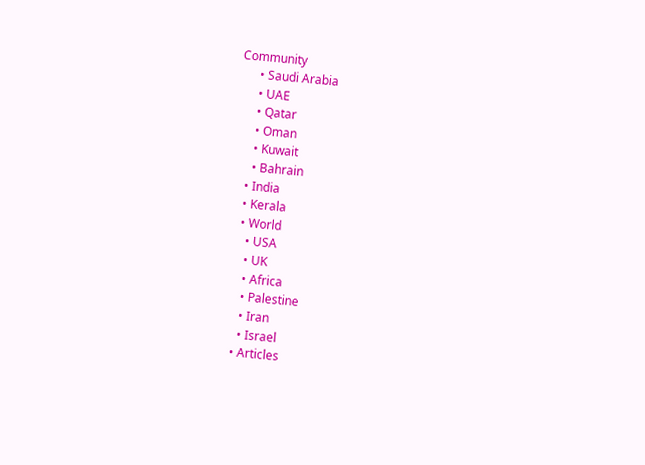Community
      • Saudi Arabia
      • UAE
      • Qatar
      • Oman
      • Kuwait
      • Bahrain
    • India
    • Kerala
    • World
      • USA
      • UK
      • Africa
      • Palestine
      • Iran
      • Israel
    • Articles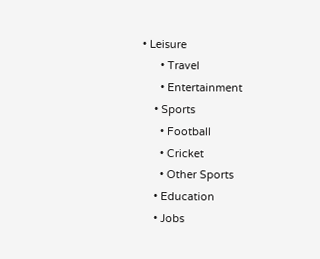• Leisure
      • Travel
      • Entertainment
    • Sports
      • Football
      • Cricket
      • Other Sports
    • Education
    • Jobs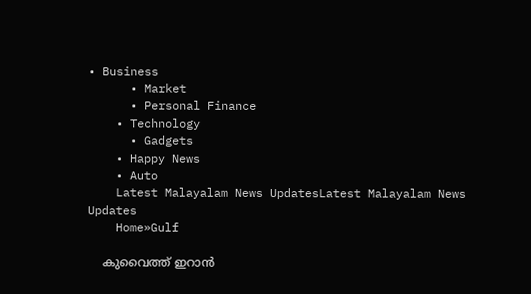• Business
      • Market
      • Personal Finance
    • Technology
      • Gadgets
    • Happy News
    • Auto
    Latest Malayalam News UpdatesLatest Malayalam News Updates
    Home»Gulf

    കുവൈത്ത് ഇറാന്‍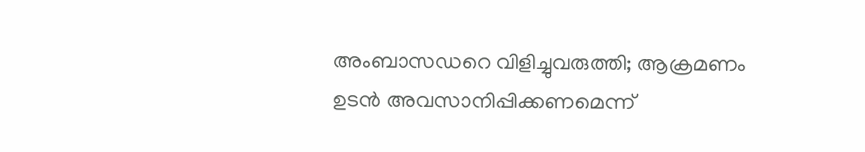അംബാസഡറെ വിളിച്ചുവരുത്തി; ആക്രമണം ഉടന്‍ അവസാനിപ്പിക്കണമെന്ന്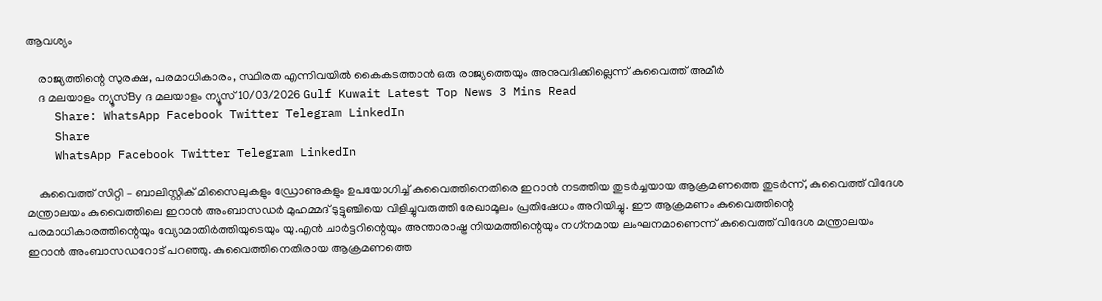ആവശ്യം

    രാജ്യത്തിന്റെ സുരക്ഷ, പരമാധികാരം, സ്ഥിരത എന്നിവയില്‍ കൈകടത്താന്‍ ഒരു രാജ്യത്തെയും അനുവദിക്കില്ലെന്ന് കുവൈത്ത് അമീര്‍
    ദ മലയാളം ന്യൂസ്By ദ മലയാളം ന്യൂസ്10/03/2026 Gulf Kuwait Latest Top News 3 Mins Read
    Share: WhatsApp Facebook Twitter Telegram LinkedIn
    Share
    WhatsApp Facebook Twitter Telegram LinkedIn

    കുവൈത്ത് സിറ്റി – ബാലിസ്റ്റിക് മിസൈലുകളും ഡ്രോണുകളും ഉപയോഗിച്ച് കുവൈത്തിനെതിരെ ഇറാന്‍ നടത്തിയ തുടര്‍ച്ചയായ ആക്രമണത്തെ തുടര്‍ന്ന്, കുവൈത്ത് വിദേശ മന്ത്രാലയം കുവൈത്തിലെ ഇറാന്‍ അംബാസഡര്‍ മുഹമ്മദ് ടുട്ടുഞ്ചിയെ വിളിച്ചുവരുത്തി രേഖാമൂലം പ്രതിഷേധം അറിയിച്ചു. ഈ ആക്രമണം കുവൈത്തിന്റെ പരമാധികാരത്തിന്റെയും വ്യോമാതിര്‍ത്തിയുടെയും യു.എന്‍ ചാര്‍ട്ടറിന്റെയും അന്താരാഷ്ട്ര നിയമത്തിന്റെയും നഗ്‌നമായ ലംഘനമാണെന്ന് കുവൈത്ത് വിദേശ മന്ത്രാലയം ഇറാന്‍ അംബാസഡറോട് പറഞ്ഞു. കുവൈത്തിനെതിരായ ആക്രമണത്തെ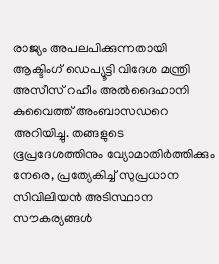രാജ്യം അപലപിക്കുന്നതായി ആക്ടിംഗ് ഡെപ്യൂട്ടി വിദേശ മന്ത്രി അസീസ് റഹീം അല്‍ദൈഹാനി കുവൈത്ത് അംബാസഡറെ അറിയിച്ചു. തങ്ങളുടെ ഭൂപ്രദേശത്തിനും വ്യോമാതിര്‍ത്തിക്കും നേരെ, പ്രത്യേകിച്ച് സുപ്രധാന സിവിലിയന്‍ അടിസ്ഥാന സൗകര്യങ്ങള്‍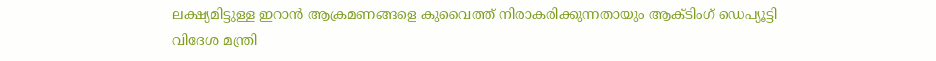ലക്ഷ്യമിട്ടുള്ള ഇറാന്‍ ആക്രമണങ്ങളെ കുവൈത്ത് നിരാകരിക്കുന്നതായും ആക്ടിംഗ് ഡെപ്യൂട്ടി വിദേശ മന്ത്രി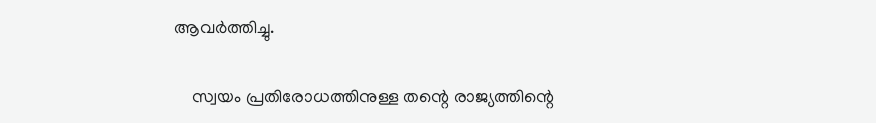ആവര്‍ത്തിച്ചു.

    സ്വയം പ്രതിരോധത്തിനുള്ള തന്റെ രാജ്യത്തിന്റെ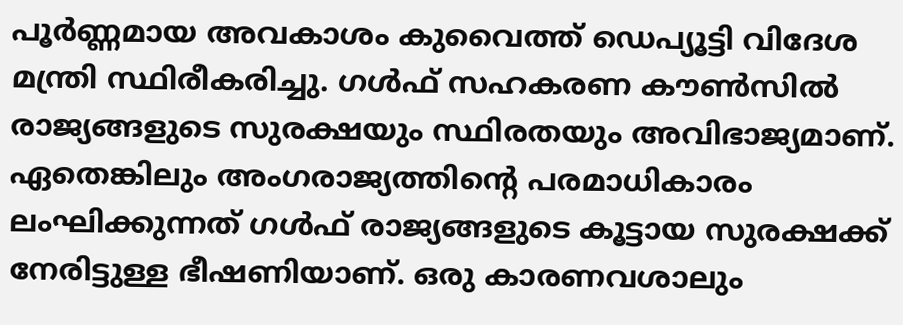പൂര്‍ണ്ണമായ അവകാശം കുവൈത്ത് ഡെപ്യൂട്ടി വിദേശ മന്ത്രി സ്ഥിരീകരിച്ചു. ഗള്‍ഫ് സഹകരണ കൗണ്‍സില്‍ രാജ്യങ്ങളുടെ സുരക്ഷയും സ്ഥിരതയും അവിഭാജ്യമാണ്. ഏതെങ്കിലും അംഗരാജ്യത്തിന്റെ പരമാധികാരം ലംഘിക്കുന്നത് ഗള്‍ഫ് രാജ്യങ്ങളുടെ കൂട്ടായ സുരക്ഷക്ക് നേരിട്ടുള്ള ഭീഷണിയാണ്. ഒരു കാരണവശാലും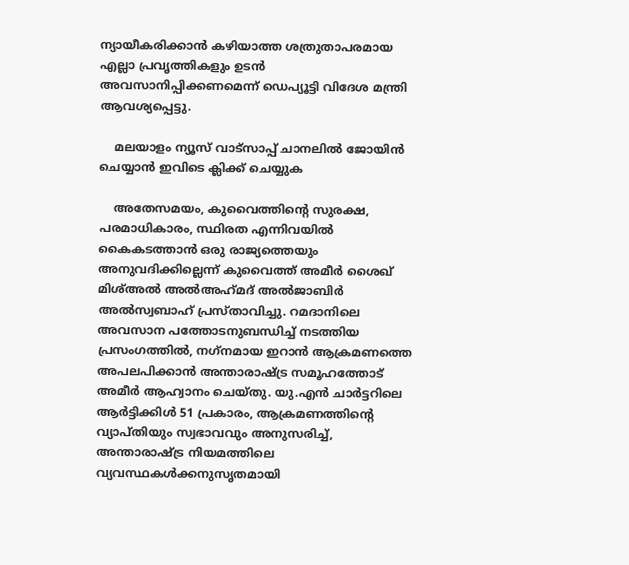ന്യായീകരിക്കാന്‍ കഴിയാത്ത ശത്രുതാപരമായ എല്ലാ പ്രവൃത്തികളും ഉടന്‍ അവസാനിപ്പിക്കണമെന്ന് ഡെപ്യൂട്ടി വിദേശ മന്ത്രി ആവശ്യപ്പെട്ടു.

    മലയാളം ന്യൂസ് വാട്സാപ്പ് ചാനലിൽ ജോയിൻ ചെയ്യാൻ ഇവിടെ ക്ലിക്ക് ചെയ്യുക

    അതേസമയം, കുവൈത്തിന്റെ സുരക്ഷ, പരമാധികാരം, സ്ഥിരത എന്നിവയില്‍ കൈകടത്താന്‍ ഒരു രാജ്യത്തെയും അനുവദിക്കില്ലെന്ന് കുവൈത്ത് അമീര്‍ ശൈഖ് മിശ്അല്‍ അല്‍അഹ്‌മദ് അല്‍ജാബിര്‍ അല്‍സ്വബാഹ് പ്രസ്താവിച്ചു. റമദാനിലെ അവസാന പത്തോടനുബന്ധിച്ച് നടത്തിയ പ്രസംഗത്തില്‍, നഗ്‌നമായ ഇറാന്‍ ആക്രമണത്തെ അപലപിക്കാന്‍ അന്താരാഷ്ട്ര സമൂഹത്തോട് അമീര്‍ ആഹ്വാനം ചെയ്തു. യു.എന്‍ ചാര്‍ട്ടറിലെ ആര്‍ട്ടിക്കിള്‍ 51 പ്രകാരം, ആക്രമണത്തിന്റെ വ്യാപ്തിയും സ്വഭാവവും അനുസരിച്ച്, അന്താരാഷ്ട്ര നിയമത്തിലെ വ്യവസ്ഥകള്‍ക്കനുസൃതമായി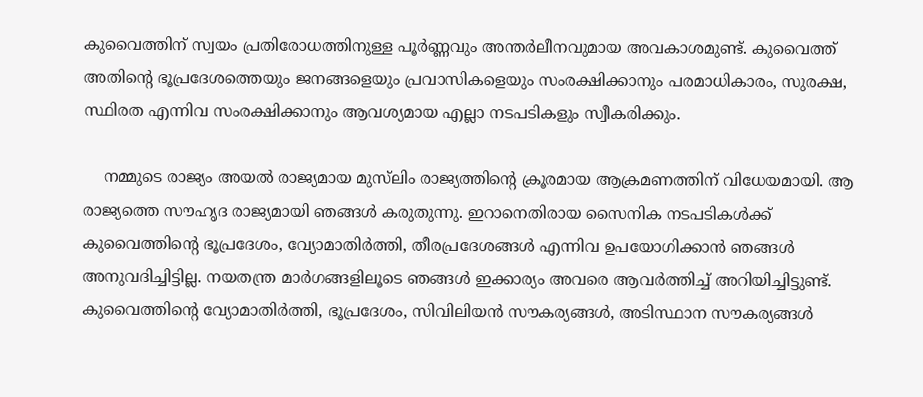കുവൈത്തിന് സ്വയം പ്രതിരോധത്തിനുള്ള പൂര്‍ണ്ണവും അന്തര്‍ലീനവുമായ അവകാശമുണ്ട്. കുവൈത്ത് അതിന്റെ ഭൂപ്രദേശത്തെയും ജനങ്ങളെയും പ്രവാസികളെയും സംരക്ഷിക്കാനും പരമാധികാരം, സുരക്ഷ, സ്ഥിരത എന്നിവ സംരക്ഷിക്കാനും ആവശ്യമായ എല്ലാ നടപടികളും സ്വീകരിക്കും.

    നമ്മുടെ രാജ്യം അയല്‍ രാജ്യമായ മുസ്‌ലിം രാജ്യത്തിന്റെ ക്രൂരമായ ആക്രമണത്തിന് വിധേയമായി. ആ രാജ്യത്തെ സൗഹൃദ രാജ്യമായി ഞങ്ങള്‍ കരുതുന്നു. ഇറാനെതിരായ സൈനിക നടപടികള്‍ക്ക് കുവൈത്തിന്റെ ഭൂപ്രദേശം, വ്യോമാതിര്‍ത്തി, തീരപ്രദേശങ്ങള്‍ എന്നിവ ഉപയോഗിക്കാന്‍ ഞങ്ങള്‍ അനുവദിച്ചിട്ടില്ല. നയതന്ത്ര മാര്‍ഗങ്ങളിലൂടെ ഞങ്ങള്‍ ഇക്കാര്യം അവരെ ആവര്‍ത്തിച്ച് അറിയിച്ചിട്ടുണ്ട്. കുവൈത്തിന്റെ വ്യോമാതിര്‍ത്തി, ഭൂപ്രദേശം, സിവിലിയന്‍ സൗകര്യങ്ങള്‍, അടിസ്ഥാന സൗകര്യങ്ങള്‍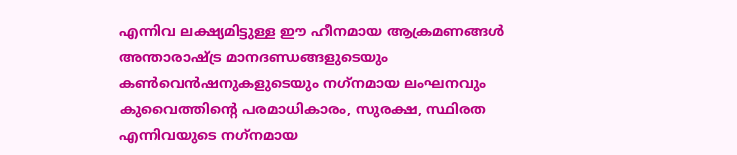എന്നിവ ലക്ഷ്യമിട്ടുള്ള ഈ ഹീനമായ ആക്രമണങ്ങള്‍ അന്താരാഷ്ട്ര മാനദണ്ഡങ്ങളുടെയും കണ്‍വെന്‍ഷനുകളുടെയും നഗ്‌നമായ ലംഘനവും കുവൈത്തിന്റെ പരമാധികാരം, സുരക്ഷ, സ്ഥിരത എന്നിവയുടെ നഗ്‌നമായ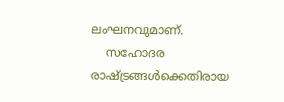ലംഘനവുമാണ്.
    സഹോദര രാഷ്ട്രങ്ങള്‍ക്കെതിരായ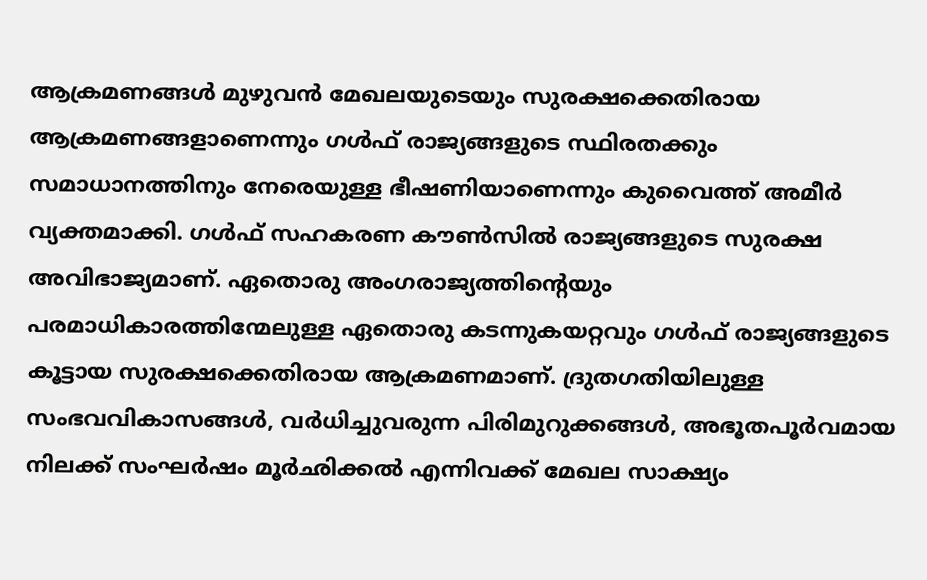ആക്രമണങ്ങള്‍ മുഴുവന്‍ മേഖലയുടെയും സുരക്ഷക്കെതിരായ ആക്രമണങ്ങളാണെന്നും ഗള്‍ഫ് രാജ്യങ്ങളുടെ സ്ഥിരതക്കും സമാധാനത്തിനും നേരെയുള്ള ഭീഷണിയാണെന്നും കുവൈത്ത് അമീര്‍ വ്യക്തമാക്കി. ഗള്‍ഫ് സഹകരണ കൗണ്‍സില്‍ രാജ്യങ്ങളുടെ സുരക്ഷ അവിഭാജ്യമാണ്. ഏതൊരു അംഗരാജ്യത്തിന്റെയും പരമാധികാരത്തിന്മേലുള്ള ഏതൊരു കടന്നുകയറ്റവും ഗള്‍ഫ് രാജ്യങ്ങളുടെ കൂട്ടായ സുരക്ഷക്കെതിരായ ആക്രമണമാണ്. ദ്രുതഗതിയിലുള്ള സംഭവവികാസങ്ങള്‍, വര്‍ധിച്ചുവരുന്ന പിരിമുറുക്കങ്ങള്‍, അഭൂതപൂര്‍വമായ നിലക്ക് സംഘര്‍ഷം മൂര്‍ഛിക്കല്‍ എന്നിവക്ക് മേഖല സാക്ഷ്യം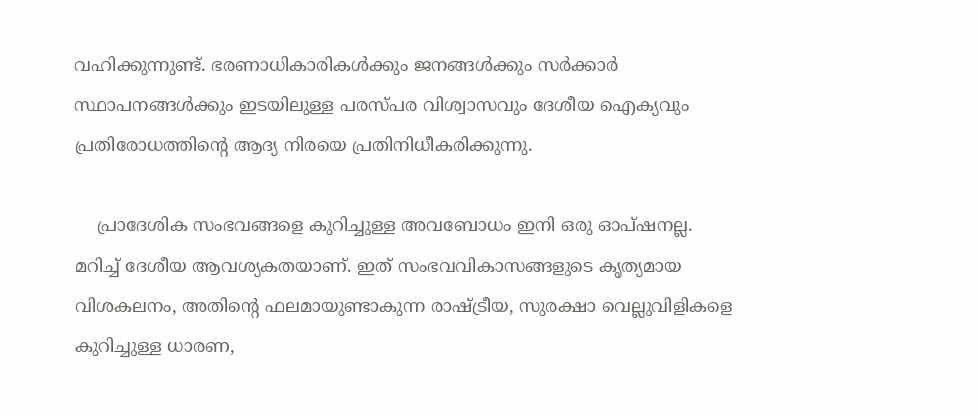വഹിക്കുന്നുണ്ട്. ഭരണാധികാരികള്‍ക്കും ജനങ്ങള്‍ക്കും സര്‍ക്കാര്‍ സ്ഥാപനങ്ങള്‍ക്കും ഇടയിലുള്ള പരസ്പര വിശ്വാസവും ദേശീയ ഐക്യവും പ്രതിരോധത്തിന്റെ ആദ്യ നിരയെ പ്രതിനിധീകരിക്കുന്നു.

    പ്രാദേശിക സംഭവങ്ങളെ കുറിച്ചുള്ള അവബോധം ഇനി ഒരു ഓപ്ഷനല്ല. മറിച്ച് ദേശീയ ആവശ്യകതയാണ്. ഇത് സംഭവവികാസങ്ങളുടെ കൃത്യമായ വിശകലനം, അതിന്റെ ഫലമായുണ്ടാകുന്ന രാഷ്ട്രീയ, സുരക്ഷാ വെല്ലുവിളികളെ കുറിച്ചുള്ള ധാരണ,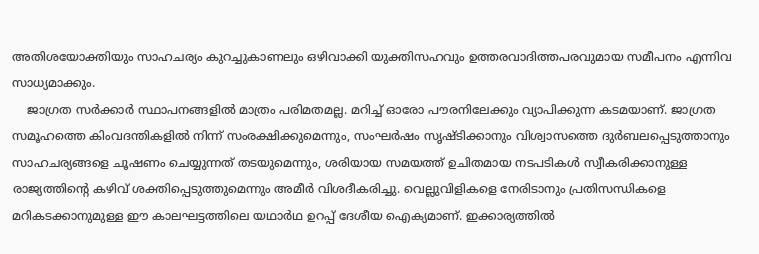അതിശയോക്തിയും സാഹചര്യം കുറച്ചുകാണലും ഒഴിവാക്കി യുക്തിസഹവും ഉത്തരവാദിത്തപരവുമായ സമീപനം എന്നിവ സാധ്യമാക്കും.
    ജാഗ്രത സര്‍ക്കാര്‍ സ്ഥാപനങ്ങളില്‍ മാത്രം പരിമതമല്ല. മറിച്ച് ഓരോ പൗരനിലേക്കും വ്യാപിക്കുന്ന കടമയാണ്. ജാഗ്രത സമൂഹത്തെ കിംവദന്തികളില്‍ നിന്ന് സംരക്ഷിക്കുമെന്നും, സംഘര്‍ഷം സൃഷ്ടിക്കാനും വിശ്വാസത്തെ ദുര്‍ബലപ്പെടുത്താനും സാഹചര്യങ്ങളെ ചൂഷണം ചെയ്യുന്നത് തടയുമെന്നും, ശരിയായ സമയത്ത് ഉചിതമായ നടപടികള്‍ സ്വീകരിക്കാനുള്ള രാജ്യത്തിന്റെ കഴിവ് ശക്തിപ്പെടുത്തുമെന്നും അമീര്‍ വിശദീകരിച്ചു. വെല്ലുവിളികളെ നേരിടാനും പ്രതിസന്ധികളെ മറികടക്കാനുമുള്ള ഈ കാലഘട്ടത്തിലെ യഥാര്‍ഥ ഉറപ്പ് ദേശീയ ഐക്യമാണ്. ഇക്കാര്യത്തില്‍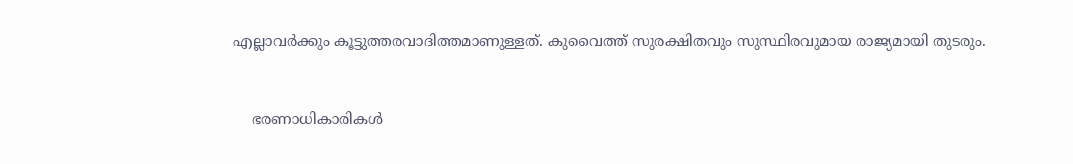എല്ലാവര്‍ക്കും കൂട്ടുത്തരവാദിത്തമാണുള്ളത്. കുവൈത്ത് സുരക്ഷിതവും സുസ്ഥിരവുമായ രാജ്യമായി തുടരും.


    ഭരണാധികാരികള്‍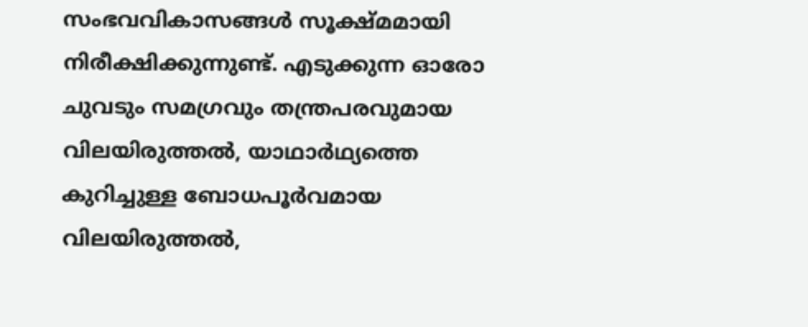സംഭവവികാസങ്ങള്‍ സൂക്ഷ്മമായി നിരീക്ഷിക്കുന്നുണ്ട്. എടുക്കുന്ന ഓരോ ചുവടും സമഗ്രവും തന്ത്രപരവുമായ വിലയിരുത്തല്‍, യാഥാര്‍ഥ്യത്തെ കുറിച്ചുള്ള ബോധപൂര്‍വമായ വിലയിരുത്തല്‍,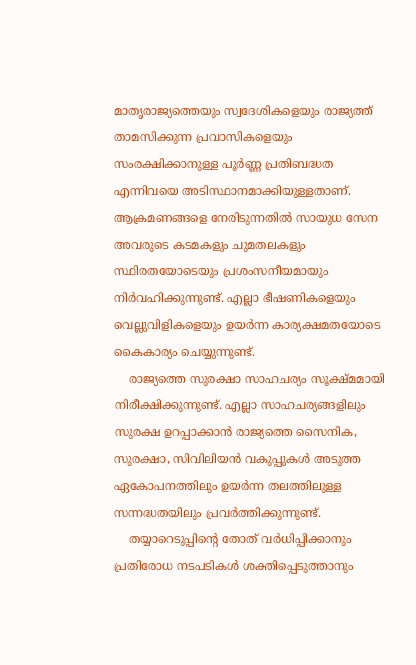മാതൃരാജ്യത്തെയും സ്വദേശികളെയും രാജ്യത്ത് താമസിക്കുന്ന പ്രവാസികളെയും സംരക്ഷിക്കാനുള്ള പൂര്‍ണ്ണ പ്രതിബദ്ധത എന്നിവയെ അടിസ്ഥാനമാക്കിയുള്ളതാണ്. ആക്രമണങ്ങളെ നേരിടുന്നതില്‍ സായുധ സേന അവരുടെ കടമകളും ചുമതലകളും സ്ഥിരതയോടെയും പ്രശംസനീയമായും നിര്‍വഹിക്കുന്നുണ്ട്. എല്ലാ ഭീഷണികളെയും വെല്ലുവിളികളെയും ഉയര്‍ന്ന കാര്യക്ഷമതയോടെ കൈകാര്യം ചെയ്യുന്നുണ്ട്.
    രാജ്യത്തെ സുരക്ഷാ സാഹചര്യം സൂക്ഷ്മമായി നിരീക്ഷിക്കുന്നുണ്ട്. എല്ലാ സാഹചര്യങ്ങളിലും സുരക്ഷ ഉറപ്പാക്കാന്‍ രാജ്യത്തെ സൈനിക, സുരക്ഷാ, സിവിലിയന്‍ വകുപ്പുകള്‍ അടുത്ത ഏകോപനത്തിലും ഉയര്‍ന്ന തലത്തിലുള്ള സന്നദ്ധതയിലും പ്രവര്‍ത്തിക്കുന്നുണ്ട്.
    തയ്യാറെടുപ്പിന്റെ തോത് വര്‍ധിപ്പിക്കാനും പ്രതിരോധ നടപടികള്‍ ശക്തിപ്പെടുത്താനും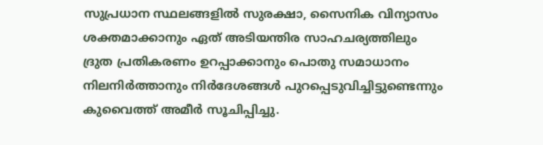സുപ്രധാന സ്ഥലങ്ങളില്‍ സുരക്ഷാ, സൈനിക വിന്യാസം ശക്തമാക്കാനും ഏത് അടിയന്തിര സാഹചര്യത്തിലും ദ്രുത പ്രതികരണം ഉറപ്പാക്കാനും പൊതു സമാധാനം നിലനിര്‍ത്താനും നിര്‍ദേശങ്ങള്‍ പുറപ്പെടുവിച്ചിട്ടുണ്ടെന്നും കുവൈത്ത് അമീര്‍ സൂചിപ്പിച്ചു.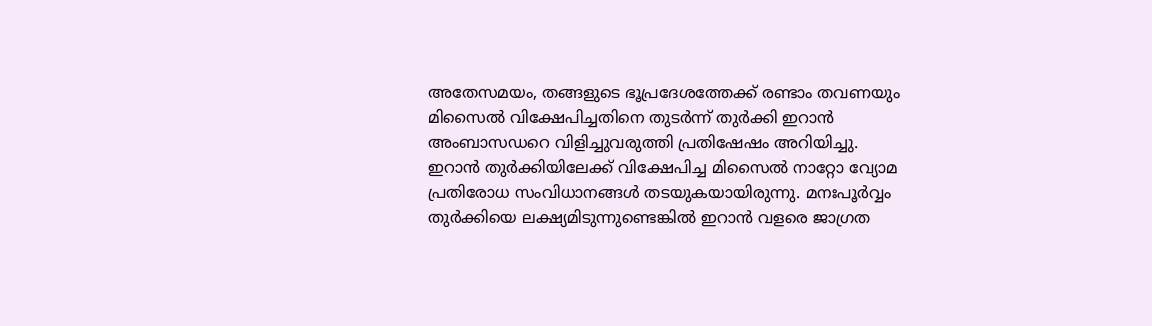അതേസമയം, തങ്ങളുടെ ഭൂപ്രദേശത്തേക്ക് രണ്ടാം തവണയും മിസൈല്‍ വിക്ഷേപിച്ചതിനെ തുടര്‍ന്ന് തുര്‍ക്കി ഇറാന്‍ അംബാസഡറെ വിളിച്ചുവരുത്തി പ്രതിഷേഷം അറിയിച്ചു. ഇറാന്‍ തുര്‍ക്കിയിലേക്ക് വിക്ഷേപിച്ച മിസൈല്‍ നാറ്റോ വ്യോമ പ്രതിരോധ സംവിധാനങ്ങള്‍ തടയുകയായിരുന്നു. മനഃപൂര്‍വ്വം തുര്‍ക്കിയെ ലക്ഷ്യമിടുന്നുണ്ടെങ്കില്‍ ഇറാന്‍ വളരെ ജാഗ്രത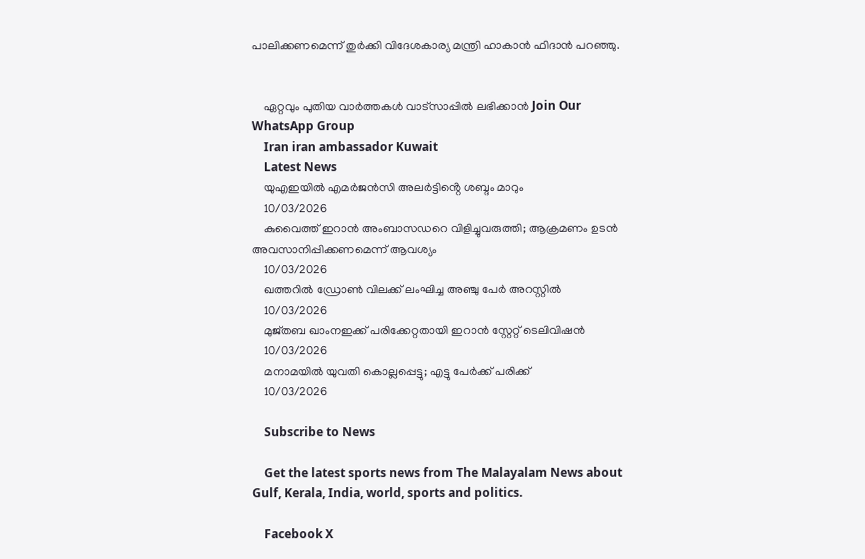പാലിക്കണമെന്ന് തുര്‍ക്കി വിദേശകാര്യ മന്ത്രി ഹാകാന്‍ ഫിദാന്‍ പറഞ്ഞു.


    ഏറ്റവും പുതിയ വാർത്തകൾ വാട്സാപ്പിൽ ലഭിക്കാൻ Join Our WhatsApp Group
    Iran iran ambassador Kuwait
    Latest News
    യുഎഇയിൽ എമർജൻസി അലർട്ടിൻ്റെ ശബ്ദം മാറും
    10/03/2026
    കുവൈത്ത് ഇറാന്‍ അംബാസഡറെ വിളിച്ചുവരുത്തി; ആക്രമണം ഉടന്‍ അവസാനിപ്പിക്കണമെന്ന് ആവശ്യം
    10/03/2026
    ഖത്തറില്‍ ഡ്രോണ്‍ വിലക്ക് ലംഘിച്ച അഞ്ചു പേര്‍ അറസ്റ്റില്‍
    10/03/2026
    മുജ്തബ ഖാംനഇക്ക് പരിക്കേറ്റതായി ഇറാന്‍ സ്റ്റേറ്റ് ടെലിവിഷന്‍
    10/03/2026
    മനാമയില്‍ യുവതി കൊല്ലപ്പെട്ടു; എട്ടു പേര്‍ക്ക് പരിക്ക്
    10/03/2026

    Subscribe to News

    Get the latest sports news from The Malayalam News about Gulf, Kerala, India, world, sports and politics.

    Facebook X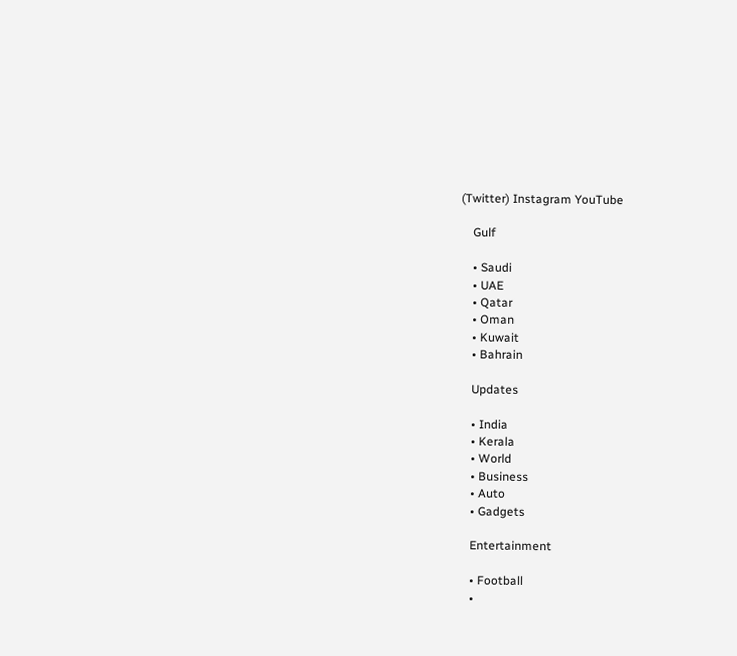(Twitter) Instagram YouTube

    Gulf

    • Saudi
    • UAE
    • Qatar
    • Oman
    • Kuwait
    • Bahrain

    Updates

    • India
    • Kerala
    • World
    • Business
    • Auto
    • Gadgets

    Entertainment

    • Football
    •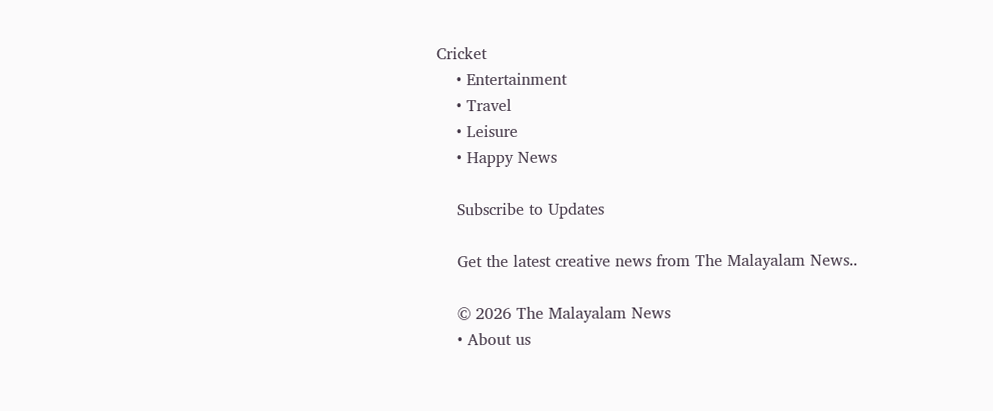Cricket
    • Entertainment
    • Travel
    • Leisure
    • Happy News

    Subscribe to Updates

    Get the latest creative news from The Malayalam News..

    © 2026 The Malayalam News
    • About us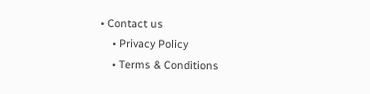• Contact us
    • Privacy Policy
    • Terms & Conditions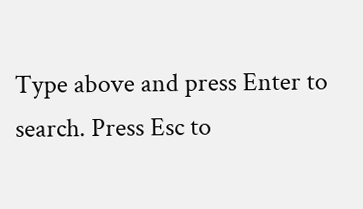Type above and press Enter to search. Press Esc to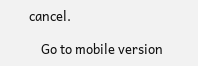cancel.

    Go to mobile version